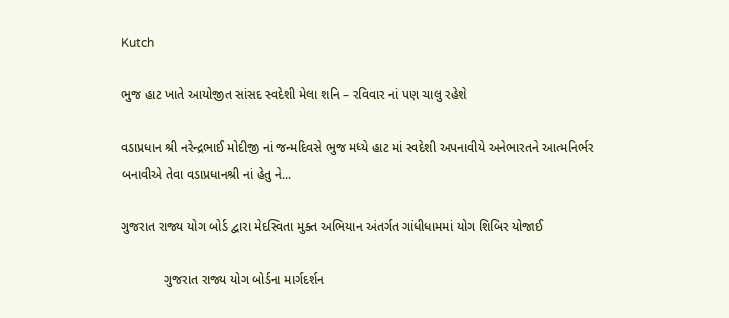Kutch

ભુજ હાટ ખાતે આયોજીત સાંસદ સ્વદેશી મેલા શનિ – રવિવાર નાં પણ ચાલુ રહેશે

વડાપ્રધાન શ્રી નરેન્દ્રભાઈ મોદીજી નાં જન્મદિવસે ભુજ મધ્યે હાટ માં સ્વદેશી અપનાવીયે અનેભારતને આત્મનિર્ભર બનાવીએ તેવા વડાપ્રધાનશ્રી નાં હેતુ ને...

ગુજરાત રાજ્ય યોગ બોર્ડ દ્વારા મેદસ્વિતા મુક્ત અભિયાન અંતર્ગત ગાંધીધામમાં યોગ શિબિર યોજાઈ

            ગુજરાત રાજ્ય યોગ બોર્ડના માર્ગદર્શન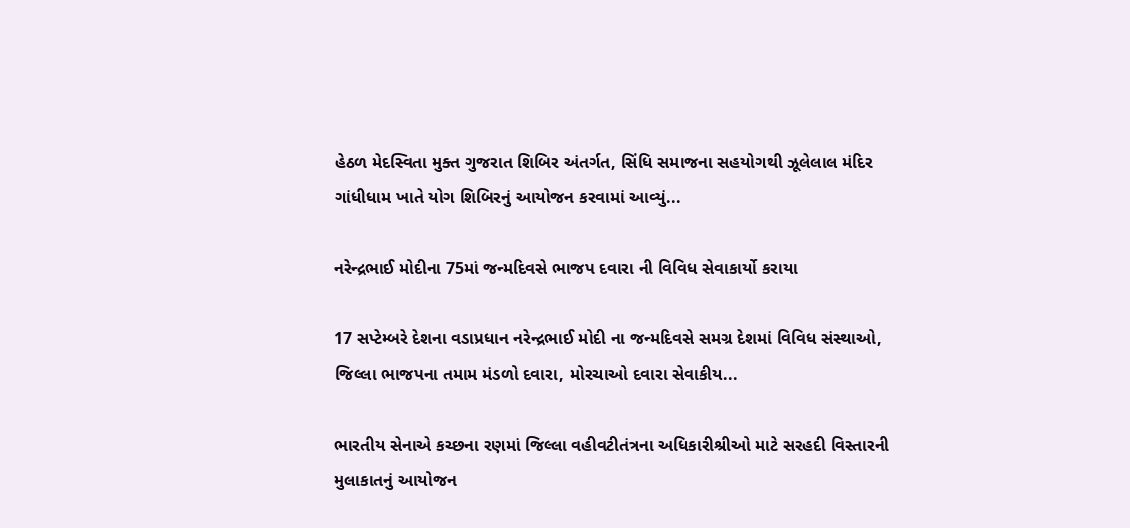હેઠળ મેદસ્વિતા મુક્ત ગુજરાત શિબિર અંતર્ગત, સિંધિ સમાજના સહયોગથી ઝૂલેલાલ મંદિર ગાંધીધામ ખાતે યોગ શિબિરનું આયોજન કરવામાં આવ્યું...

નરેન્દ્રભાઈ મોદીના 75માં જન્મદિવસે ભાજપ દવારા ની વિવિધ સેવાકાર્યો કરાયા

17 સપ્ટેમ્બરે દેશના વડાપ્રધાન નરેન્દ્રભાઈ મોદી ના જન્મદિવસે સમગ્ર દેશમાં વિવિધ સંસ્થાઓ, જિલ્લા ભાજપના તમામ મંડળો દવારા, મોરચાઓ દવારા સેવાકીય...

ભારતીય સેનાએ કચ્છના રણમાં જિલ્લા વહીવટીતંત્રના અધિકારીશ્રીઓ માટે સરહદી વિસ્તારની મુલાકાતનું આયોજન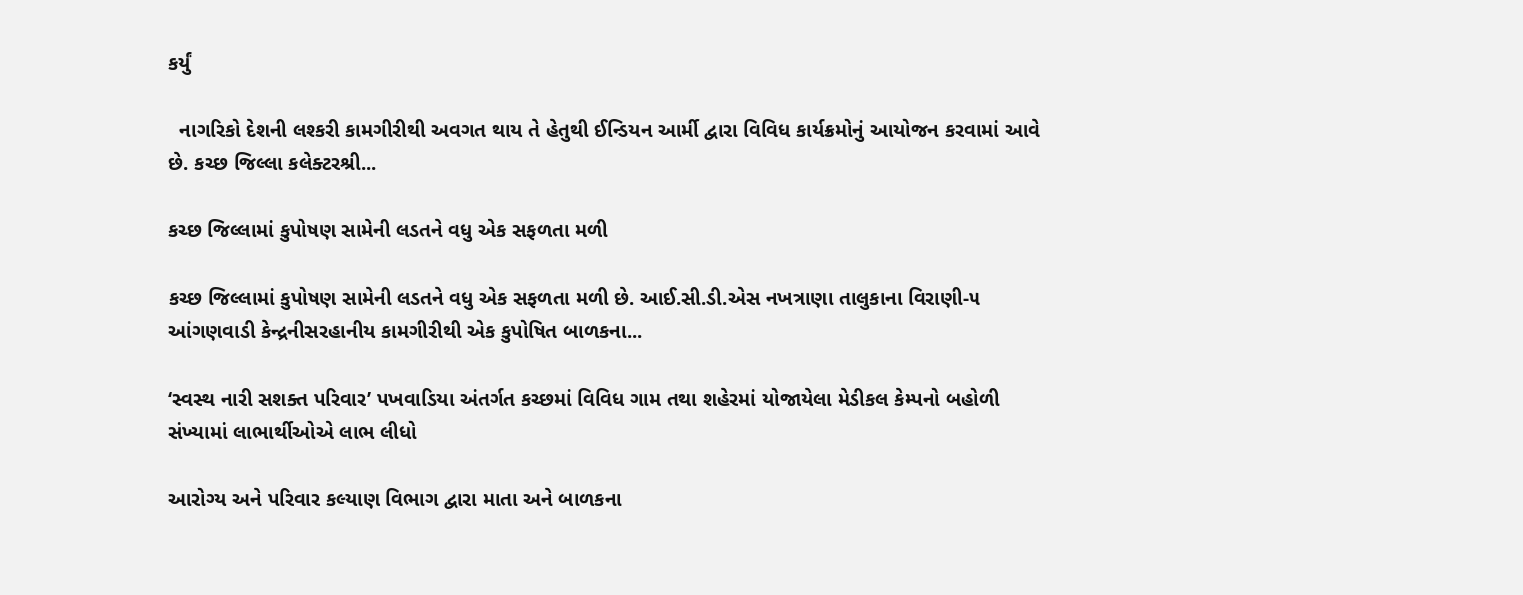કર્યું

  નાગરિકો દેશની લશ્કરી કામગીરીથી અવગત થાય તે હેતુથી ઈન્ડિયન આર્મી દ્વારા વિવિધ કાર્યક્રમોનું આયોજન કરવામાં આવે છે. કચ્છ જિલ્લા કલેક્ટરશ્રી...

કચ્છ જિલ્લામાં કુપોષણ સામેની લડતને વધુ એક સફળતા મળી

કચ્છ જિલ્લામાં કુપોષણ સામેની લડતને વધુ એક સફળતા મળી છે. આઈ.સી.ડી.એસ નખત્રાણા તાલુકાના વિરાણી-૫ આંગણવાડી કેન્દ્રનીસરહાનીય કામગીરીથી એક કુપોષિત બાળકના...

‘સ્વસ્થ નારી સશક્ત પરિવાર’ પખવાડિયા અંતર્ગત કચ્છમાં વિવિધ ગામ તથા શહેરમાં યોજાયેલા મેડીકલ કેમ્પનો બહોળી સંખ્યામાં લાભાર્થીઓએ લાભ લીધો

આરોગ્ય અને પરિવાર કલ્યાણ વિભાગ દ્વારા માતા અને બાળકના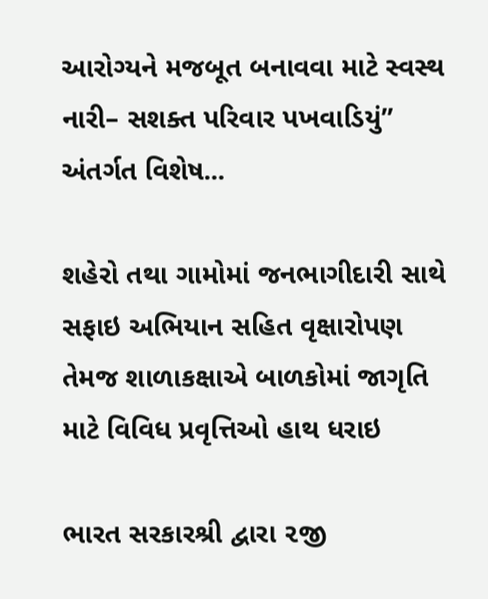આરોગ્યને મજબૂત બનાવવા માટે સ્વસ્થ નારી– સશક્ત પરિવાર પખવાડિયું” અંતર્ગત વિશેષ...

શહેરો તથા ગામોમાં જનભાગીદારી સાથે સફાઇ અભિયાન સહિત વૃક્ષારોપણ તેમજ શાળાકક્ષાએ બાળકોમાં જાગૃતિ માટે વિવિધ પ્રવૃત્તિઓ હાથ ધરાઇ

ભારત સરકારશ્રી દ્વારા ૨જી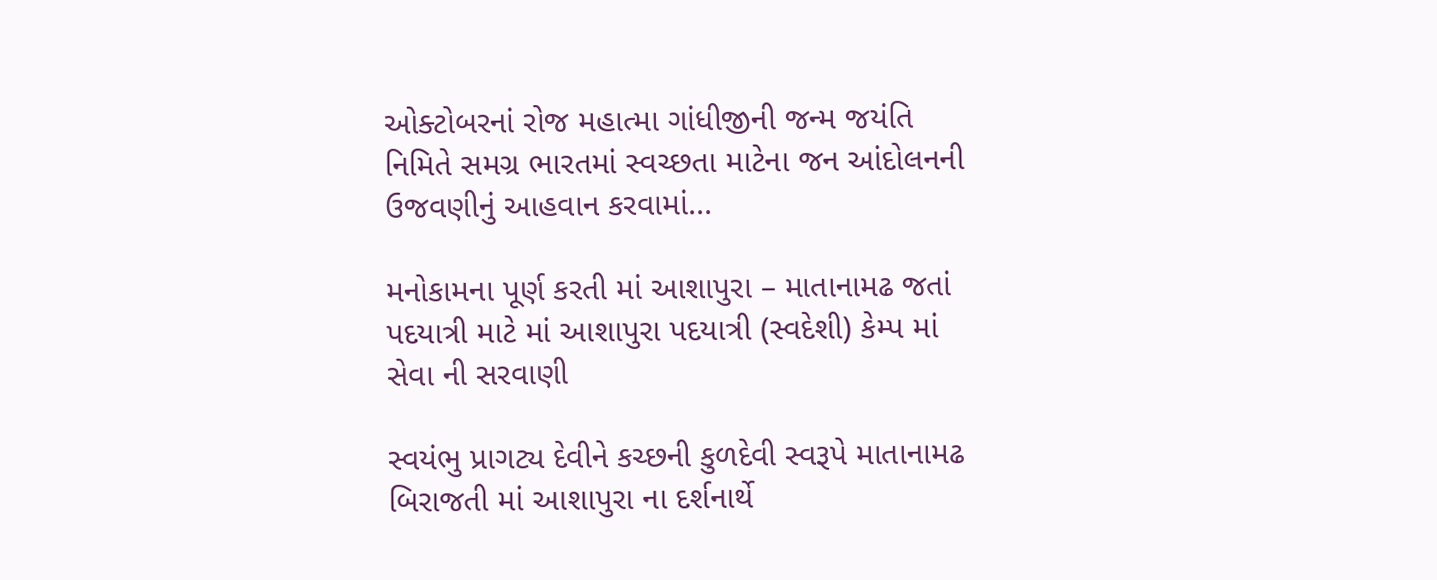ઓક્ટોબરનાં રોજ મહાત્મા ગાંધીજીની જન્મ જયંતિ નિમિતે સમગ્ર ભારતમાં સ્વચ્છતા માટેના જન આંદોલનની ઉજવણીનું આહવાન કરવામાં...

મનોકામના પૂર્ણ કરતી માં આશાપુરા – માતાનામઢ જતાં પદયાત્રી માટે માં આશાપુરા પદયાત્રી (સ્વદેશી) કેમ્પ માં સેવા ની સરવાણી

સ્વયંભુ પ્રાગટ્ય દેવીને કચ્છની કુળદેવી સ્વરૂપે માતાનામઢ બિરાજતી માં આશાપુરા ના દર્શનાર્થે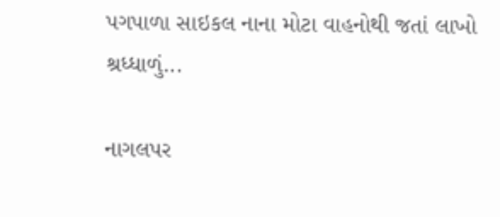પગપાળા સાઇકલ નાના મોટા વાહનોથી જતાં લાખો શ્રધ્ધાળું...

નાગલપર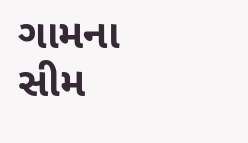ગામના સીમ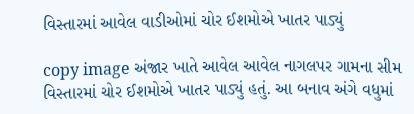વિસ્તારમાં આવેલ વાડીઓમાં ચોર ઈશમોએ ખાતર પાડ્યું

copy image અંજાર ખાતે આવેલ આવેલ નાગલપર ગામના સીમ વિસ્તારમાં ચોર ઈશમોએ ખાતર પાડ્યું હતું. આ બનાવ અંગે વધુમાં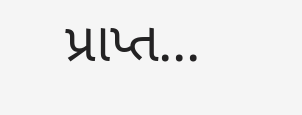પ્રાપ્ત...